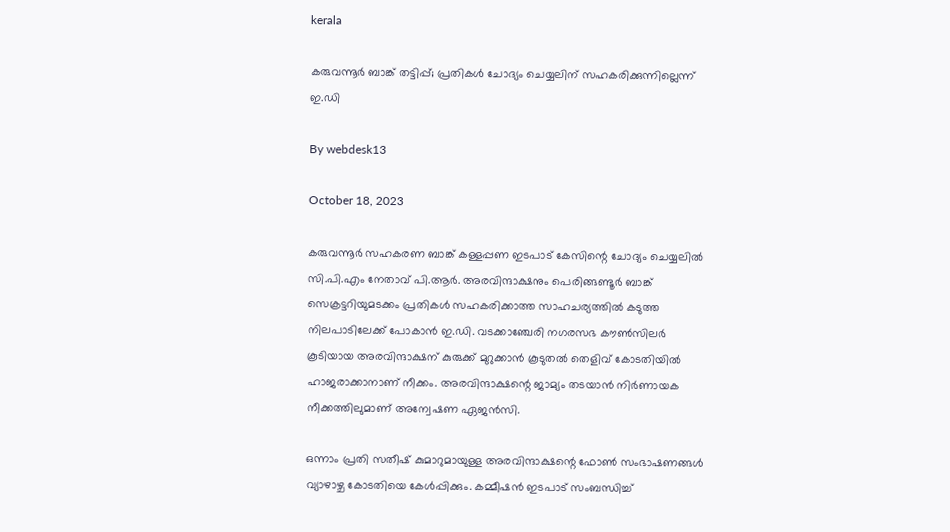kerala

കരുവന്നൂര്‍ ബാങ്ക് തട്ടിപ്പ്; പ്രതികള്‍ ചോദ്യം ചെയ്യലിന് സഹകരിക്കുന്നില്ലെന്ന് ഇ.ഡി

By webdesk13

October 18, 2023

കരുവന്നൂര്‍ സഹകരണ ബാങ്ക് കള്ളപ്പണ ഇടപാട് കേസിന്റെ ചോദ്യം ചെയ്യലില്‍ സി.പി.എം നേതാവ് പി.ആര്‍. അരവിന്ദാക്ഷനും പെരിങ്ങണ്ടൂര്‍ ബാങ്ക് സെക്രട്ടറിയുമടക്കം പ്രതികള്‍ സഹകരിക്കാത്ത സാഹചര്യത്തില്‍ കടുത്ത നിലപാടിലേക്ക് പോകാന്‍ ഇ.ഡി. വടക്കാഞ്ചേരി നഗരസഭ കൗണ്‍സിലര്‍ കൂടിയായ അരവിന്ദാക്ഷന് കുരുക്ക് മുറുക്കാന്‍ കൂടുതല്‍ തെളിവ് കോടതിയില്‍ ഹാജരാക്കാനാണ് നീക്കം. അരവിന്ദാക്ഷന്റെ ജാമ്യം തടയാന്‍ നിര്‍ണായക നീക്കത്തിലുമാണ് അന്വേഷണ ഏജന്‍സി.

ഒന്നാം പ്രതി സതീഷ് കുമാറുമായുള്ള അരവിന്ദാക്ഷന്റെ ഫോണ്‍ സംഭാഷണങ്ങള്‍ വ്യാഴാഴ്ച കോടതിയെ കേള്‍പ്പിക്കും. കമ്മീഷന്‍ ഇടപാട് സംബന്ധിച്ച്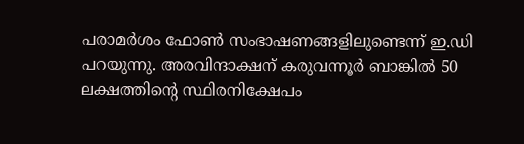പരാമര്‍ശം ഫോണ്‍ സംഭാഷണങ്ങളിലുണ്ടെന്ന് ഇ.ഡി പറയുന്നു. അരവിന്ദാക്ഷന് കരുവന്നൂര്‍ ബാങ്കില്‍ 50 ലക്ഷത്തിന്റെ സ്ഥിരനിക്ഷേപം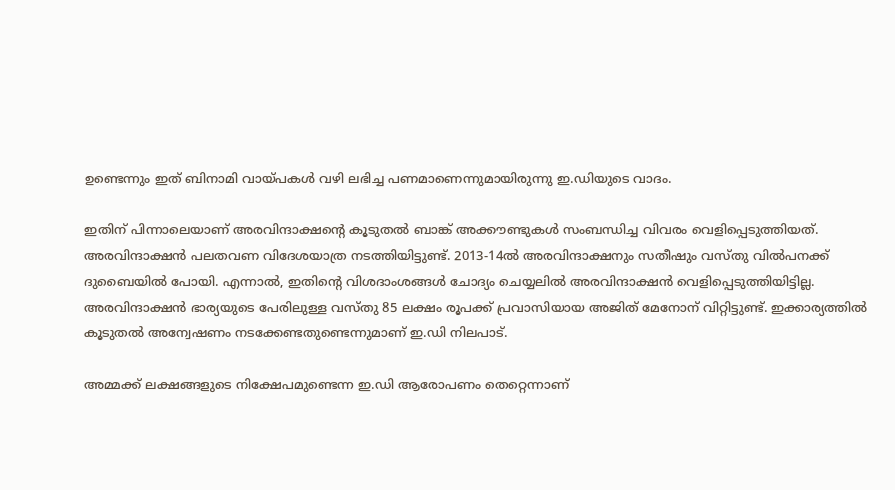ഉണ്ടെന്നും ഇത് ബിനാമി വായ്പകള്‍ വഴി ലഭിച്ച പണമാണെന്നുമായിരുന്നു ഇ.ഡിയുടെ വാദം.

ഇതിന് പിന്നാലെയാണ് അരവിന്ദാക്ഷന്റെ കൂടുതല്‍ ബാങ്ക് അക്കൗണ്ടുകള്‍ സംബന്ധിച്ച വിവരം വെളിപ്പെടുത്തിയത്. അരവിന്ദാക്ഷന്‍ പലതവണ വിദേശയാത്ര നടത്തിയിട്ടുണ്ട്. 2013-14ല്‍ അരവിന്ദാക്ഷനും സതീഷും വസ്തു വില്‍പനക്ക് ദുബൈയില്‍ പോയി. എന്നാല്‍, ഇതിന്റെ വിശദാംശങ്ങള്‍ ചോദ്യം ചെയ്യലില്‍ അരവിന്ദാക്ഷന്‍ വെളിപ്പെടുത്തിയിട്ടില്ല. അരവിന്ദാക്ഷന്‍ ഭാര്യയുടെ പേരിലുള്ള വസ്തു 85 ലക്ഷം രൂപക്ക് പ്രവാസിയായ അജിത് മേനോന് വിറ്റിട്ടുണ്ട്. ഇക്കാര്യത്തില്‍ കൂടുതല്‍ അന്വേഷണം നടക്കേണ്ടതുണ്ടെന്നുമാണ് ഇ.ഡി നിലപാട്.

അമ്മക്ക് ലക്ഷങ്ങളുടെ നിക്ഷേപമുണ്ടെന്ന ഇ.ഡി ആരോപണം തെറ്റെന്നാണ്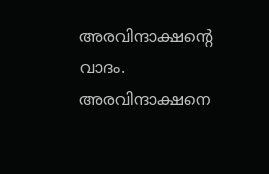അരവിന്ദാക്ഷന്റെ വാദം. അരവിന്ദാക്ഷനെ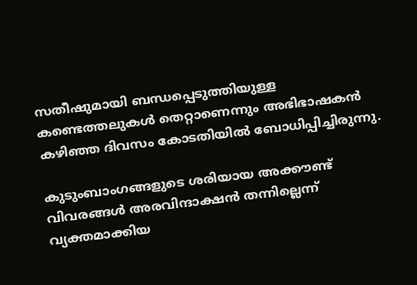സതീഷുമായി ബന്ധപ്പെടുത്തിയുള്ള കണ്ടെത്തലുകള്‍ തെറ്റാണെന്നും അഭിഭാഷകന്‍ കഴിഞ്ഞ ദിവസം കോടതിയില്‍ ബോധിപ്പിച്ചിരുന്നു.

കുടുംബാംഗങ്ങളുടെ ശരിയായ അക്കൗണ്ട് വിവരങ്ങള്‍ അരവിന്ദാക്ഷന്‍ തന്നില്ലെന്ന് വ്യക്തമാക്കിയ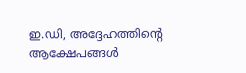ഇ.ഡി, അദ്ദേഹത്തിന്റെ ആക്ഷേപങ്ങള്‍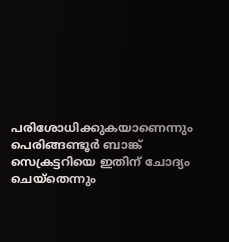പരിശോധിക്കുകയാണെന്നും പെരിങ്ങണ്ടൂര്‍ ബാങ്ക് സെക്രട്ടറിയെ ഇതിന് ചോദ്യം ചെയ്‌തെന്നും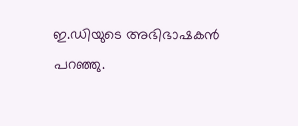ഇ.ഡിയുടെ അഭിഭാഷകന്‍ പറഞ്ഞു.